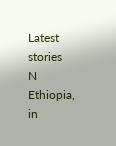Latest stories
N
Ethiopia, in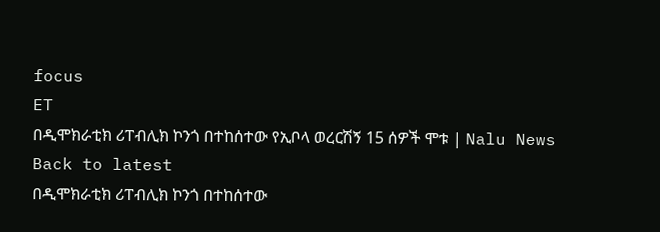focus
ET
በዲሞክራቲክ ሪፐብሊክ ኮንጎ በተከሰተው የኢቦላ ወረርሽኝ 15 ሰዎች ሞቱ | Nalu News
Back to latest
በዲሞክራቲክ ሪፐብሊክ ኮንጎ በተከሰተው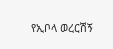የኢቦላ ወረርሽኝ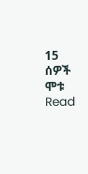15 ሰዎች ሞቱ
Read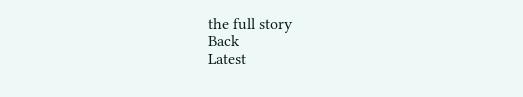the full story
Back
Latest